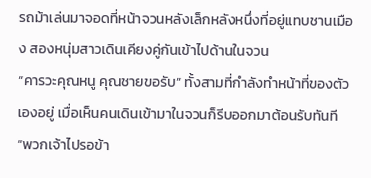รถม้าเล่นมาจอดที่หน้าจวนหลังเล็กหลังหนึ่งที่อยู่แทบชานเมือง สองหนุ่มสาวเดินเคียงคู่กันเข้าไปด้านในจวน
“คารวะคุณหนู คุณชายขอรับ” ทั้งสามที่กำลังทำหน้าที่ของตัวเองอยู่ เมื่อเห็นคนเดินเข้ามาในจวนก็รีบออกมาต้อนรับทันที
“พวกเจ้าไปรอข้า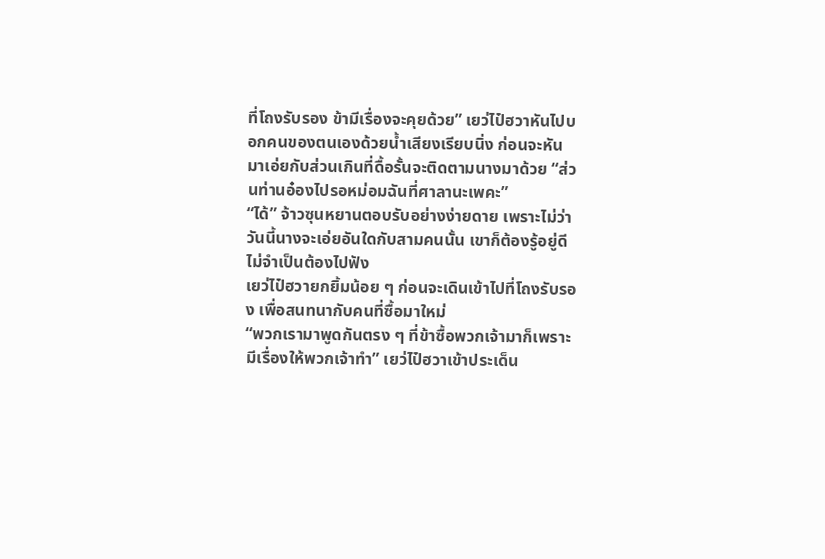ที่โถงรับรอง ข้ามีเรื่องจะคุยด้วย” เยว่ไป๋ฮวาหันไปบอกคนของตนเองด้วยน้ำเสียงเรียบนิ่ง ก่อนจะหันมาเอ่ยกับส่วนเกินที่ดื้อรั้นจะติดตามนางมาด้วย “ส่วนท่านอ๋องไปรอหม่อมฉันที่ศาลานะเพคะ”
“ได้” จ้าวซุนหยานตอบรับอย่างง่ายดาย เพราะไม่ว่าวันนี้นางจะเอ่ยอันใดกับสามคนนั้น เขาก็ต้องรู้อยู่ดี ไม่จำเป็นต้องไปฟัง
เยว่ไป๋ฮวายกยิ้มน้อย ๆ ก่อนจะเดินเข้าไปที่โถงรับรอง เพื่อสนทนากับคนที่ซื้อมาใหม่
“พวกเรามาพูดกันตรง ๆ ที่ข้าซื้อพวกเจ้ามาก็เพราะมีเรื่องให้พวกเจ้าทำ” เยว่ไป๋ฮวาเข้าประเด็น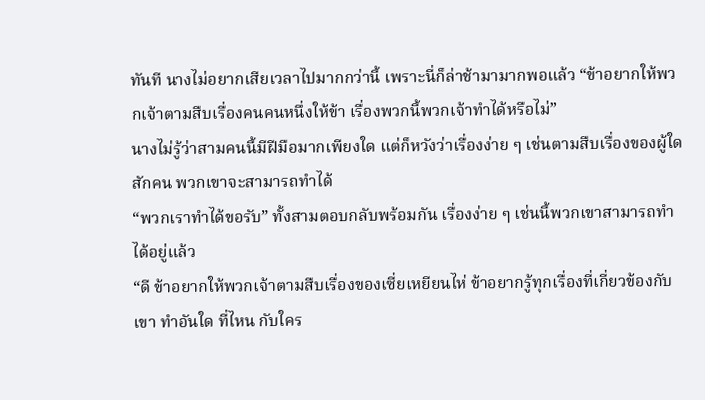ทันที นางไม่อยากเสียเวลาไปมากกว่านี้ เพราะนี่ก็ล่าช้ามามากพอแล้ว “ข้าอยากให้พวกเจ้าตามสืบเรื่องคนคนหนึ่งให้ข้า เรื่องพวกนี้พวกเจ้าทำได้หรือไม่”
นางไม่รู้ว่าสามคนนี้มีฝีมือมากเพียงใด แต่ก็หวังว่าเรื่องง่าย ๆ เช่นตามสืบเรื่องของผู้ใดสักคน พวกเขาจะสามารถทำได้
“พวกเราทำได้ขอรับ” ทั้งสามตอบกลับพร้อมกัน เรื่องง่าย ๆ เช่นนี้พวกเขาสามารถทำได้อยู่แล้ว
“ดี ข้าอยากให้พวกเจ้าตามสืบเรื่องของเซี่ยเหยียนไห่ ข้าอยากรู้ทุกเรื่องที่เกี่ยวข้องกับเขา ทำอันใด ที่ไหน กับใคร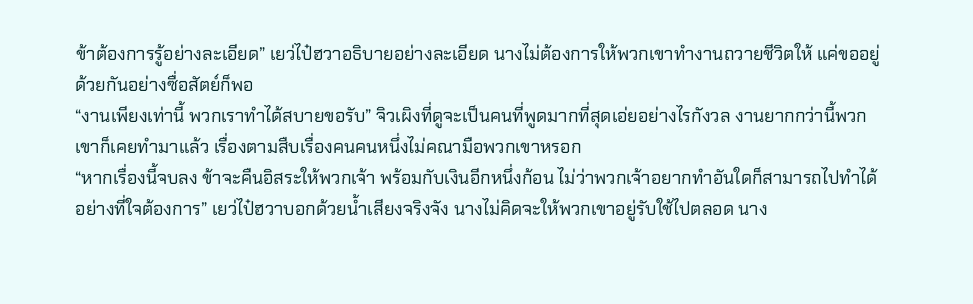ข้าต้องการรู้อย่างละเอียด” เยว่ไป๋ฮวาอธิบายอย่างละเอียด นางไม่ต้องการให้พวกเขาทำงานถวายชีวิตให้ แค่ขออยู่ด้วยกันอย่างซื่อสัตย์ก็พอ
“งานเพียงเท่านี้ พวกเราทำได้สบายขอรับ” จิวเผิงที่ดูจะเป็นคนที่พูดมากที่สุดเอ่ยอย่างไรกังวล งานยากกว่านี้พวกเขาก็เคยทำมาแล้ว เรื่องตามสืบเรื่องคนคนหนึ่งไม่คณามือพวกเขาหรอก
“หากเรื่องนี้จบลง ข้าจะคืนอิสระให้พวกเจ้า พร้อมกับเงินอีกหนึ่งก้อน ไม่ว่าพวกเจ้าอยากทำอันใดก็สามารถไปทำได้อย่างที่ใจต้องการ” เยว่ไป๋ฮวาบอกด้วยน้ำเสียงจริงจัง นางไม่คิดจะให้พวกเขาอยู่รับใช้ไปตลอด นาง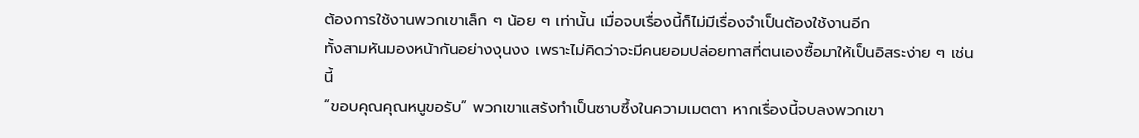ต้องการใช้งานพวกเขาเล็ก ๆ น้อย ๆ เท่านั้น เมื่อจบเรื่องนี้ก็ไม่มีเรื่องจำเป็นต้องใช้งานอีก
ทั้งสามหันมองหน้ากันอย่างงุนงง เพราะไม่คิดว่าจะมีคนยอมปล่อยทาสที่ตนเองซื้อมาให้เป็นอิสระง่าย ๆ เช่นนี้
“ขอบคุณคุณหนูขอรับ” พวกเขาแสร้งทำเป็นซาบซึ้งในความเมตตา หากเรื่องนี้จบลงพวกเขา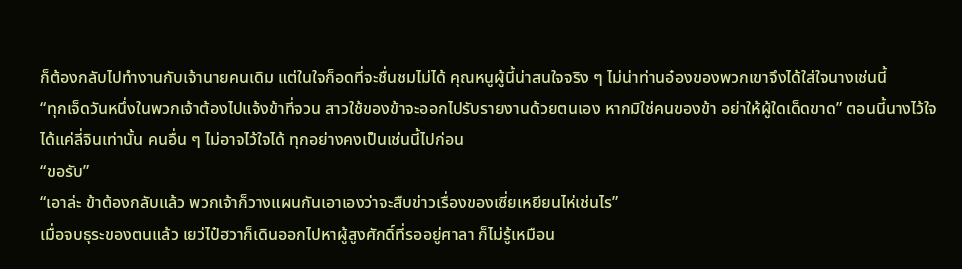ก็ต้องกลับไปทำงานกับเจ้านายคนเดิม แต่ในใจก็อดที่จะชื่นชมไม่ได้ คุณหนูผู้นี้น่าสนใจจริง ๆ ไม่น่าท่านอ๋องของพวกเขาจึงได้ใส่ใจนางเช่นนี้
“ทุกเจ็ดวันหนึ่งในพวกเจ้าต้องไปแจ้งข้าที่จวน สาวใช้ของข้าจะออกไปรับรายงานด้วยตนเอง หากมิใช่คนของข้า อย่าให้ผู้ใดเด็ดขาด” ตอนนี้นางไว้ใจได้แค่ลี่จินเท่านั้น คนอื่น ๆ ไม่อาจไว้ใจได้ ทุกอย่างคงเป็นเช่นนี้ไปก่อน
“ขอรับ”
“เอาล่ะ ข้าต้องกลับแล้ว พวกเจ้าก็วางแผนกันเอาเองว่าจะสืบข่าวเรื่องของเซี่ยเหยียนไห่เช่นไร”
เมื่อจบธุระของตนแล้ว เยว่ไป๋ฮวาก็เดินออกไปหาผู้สูงศักดิ์ที่รออยู่ศาลา ก็ไม่รู้เหมือน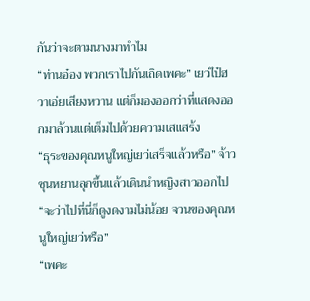กันว่าจะตามนางมาทำไม
“ท่านอ๋อง พวกเราไปกันเถิดเพคะ” เยว่ไป๋ฮวาเอ่ยเสียงหวาน แต่ก็มองออกว่าที่แสดงออกมาล้วนแต่เต็มไปด้วยความเสแสร้ง
“ธุระของคุณหนูใหญ่เยว่เสร็จแล้วหรือ” จ้าวซุนหยานลุกขึ้นแล้วเดินนำหญิงสาวออกไป “จะว่าไปที่นี่ก็ดูงดงามไม่น้อย จวนของคุณหนูใหญ่เยว่หรือ”
“เพคะ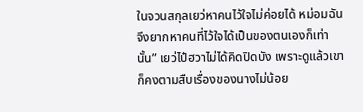ในจวนสกุลเยว่หาคนไว้ใจไม่ค่อยได้ หม่อมฉันจึงยากหาคนที่ไว้ใจได้เป็นของตนเองก็เท่านั้น” เยว่ไป๋ฮวาไม่ได้คิดปิดบัง เพราะดูแล้วเขาก็คงตามสืบเรื่องของนางไม่น้อย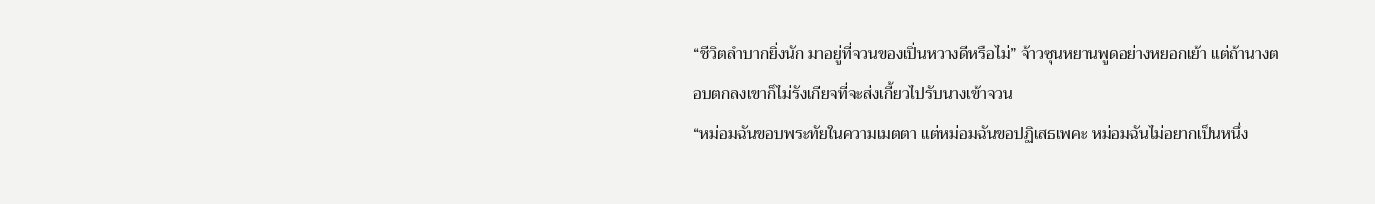“ชีวิตลำบากยิ่งนัก มาอยู่ที่จวนของเปิ่นหวางดีหรือไม่” จ้าวซุนหยานพูดอย่างหยอกเย้า แต่ถ้านางตอบตกลงเขาก็ไม่รังเกียจที่จะส่งเกี้ยวไปรับนางเข้าจวน
“หม่อมฉันขอบพระทัยในความเมตตา แต่หม่อมฉันขอปฏิเสธเพคะ หม่อมฉันไม่อยากเป็นหนึ่ง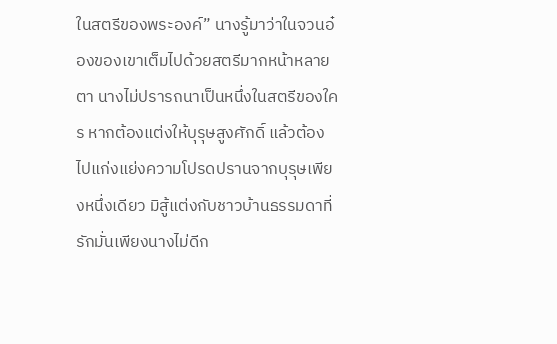ในสตรีของพระองค์” นางรู้มาว่าในจวนอ๋องของเขาเต็มไปด้วยสตรีมากหน้าหลายตา นางไม่ปรารถนาเป็นหนึ่งในสตรีของใคร หากต้องแต่งให้บุรุษสูงศักดิ์ แล้วต้องไปแก่งแย่งความโปรดปรานจากบุรุษเพียงหนึ่งเดียว มิสู้แต่งกับชาวบ้านธรรมดาที่รักมั่นเพียงนางไม่ดีก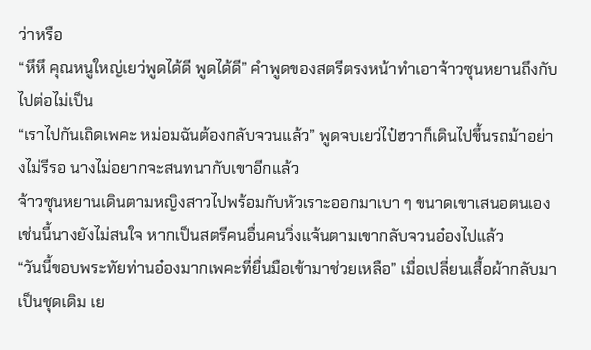ว่าหรือ
“หึหึ คุณหนูใหญ่เยว่พูดได้ดี พูดได้ดี” คำพูดของสตรีตรงหน้าทำเอาจ้าวซุนหยานถึงกับไปต่อไม่เป็น
“เราไปกันเถิดเพคะ หม่อมฉันต้องกลับจวนแล้ว” พูดจบเยว่ไป๋ฮวาก็เดินไปขึ้นรถม้าอย่างไม่รีรอ นางไม่อยากจะสนทนากับเขาอีกแล้ว
จ้าวซุนหยานเดินตามหญิงสาวไปพร้อมกับหัวเราะออกมาเบา ๆ ขนาดเขาเสนอตนเองเช่นนี้นางยังไม่สนใจ หากเป็นสตรีคนอื่นคนวิ่งแจ้นตามเขากลับจวนอ๋องไปแล้ว
“วันนี้ขอบพระทัยท่านอ๋องมากเพคะที่ยื่นมือเข้ามาช่วยเหลือ” เมื่อเปลี่ยนเสื้อผ้ากลับมาเป็นชุดเดิม เย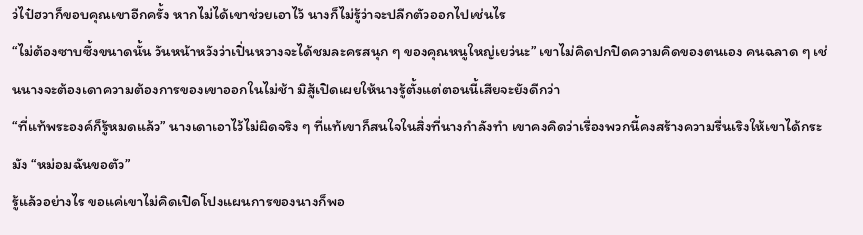ว่ไป๋ฮวาก็ขอบคุณเขาอีกครั้ง หากไม่ได้เขาช่วยเอาไว้ นางก็ไม่รู้ว่าจะปลีกตัวออกไปเช่นไร
“ไม่ต้องซาบซึ้งขนาดนั้น วันหน้าหวังว่าเปิ่นหวางจะได้ชมละครสนุก ๆ ของคุณหนูใหญ่เยว่นะ” เขาไม่คิดปกปิดความคิดของตนเอง คนฉลาด ๆ เช่นนางจะต้องเดาความต้องการของเขาออกในไม่ช้า มิสู้เปิดเผยให้นางรู้ตั้งแต่ตอนนี้เสียจะยังดีกว่า
“ที่แท้พระองค์ก็รู้หมดแล้ว” นางเดาเอาไว้ไม่ผิดจริง ๆ ที่แท้เขาก็สนใจในสิ่งที่นางกำลังทำ เขาคงคิดว่าเรื่องพวกนี้คงสร้างความรื่นเริงให้เขาได้กระมัง “หม่อมฉันขอตัว”
รู้แล้วอย่างไร ขอแค่เขาไม่คิดเปิดโปงแผนการของนางก็พอ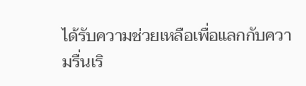ได้รับความช่วยเหลือเพื่อแลกกับความรื่นเริ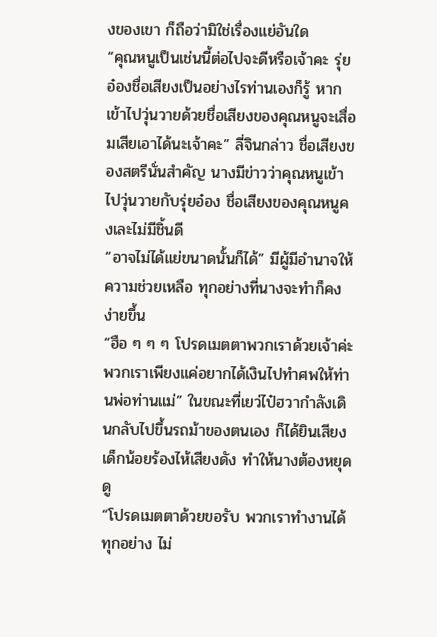งของเขา ก็ถือว่ามิใช่เรื่องแย่อันใด
“คุณหนูเป็นเช่นนี้ต่อไปจะดีหรือเจ้าคะ รุ่ยอ๋องชื่อเสียงเป็นอย่างไรท่านเองก็รู้ หากเข้าไปวุ่นวายด้วยชื่อเสียงของคุณหนูจะเสื่อมเสียเอาได้นะเจ้าคะ” ลี่จินกล่าว ชื่อเสียงของสตรีนั่นสำคัญ นางมีข่าวว่าคุณหนูเข้าไปวุ่นวายกับรุ่ยอ๋อง ชื่อเสียงของคุณหนูคงเละไม่มีชิ้นดี
“อาจไม่ได้แย่ขนาดนั้นก็ได้” มีผู้มีอำนาจให้ความช่วยเหลือ ทุกอย่างที่นางจะทำก็คงง่ายขึ้น
“ฮือ ๆ ๆ ๆ โปรดเมตตาพวกเราด้วยเจ้าค่ะ พวกเราเพียงแค่อยากได้เงินไปทำศพให้ท่านพ่อท่านแม่” ในขณะที่เยว่ไป๋ฮวากำลังเดินกลับไปขึ้นรถม้าของตนเอง ก็ได้ยินเสียงเด็กน้อยร้องไห้เสียงดัง ทำให้นางต้องหยุดดู
“โปรดเมตตาด้วยขอรับ พวกเราทำงานได้ทุกอย่าง ไม่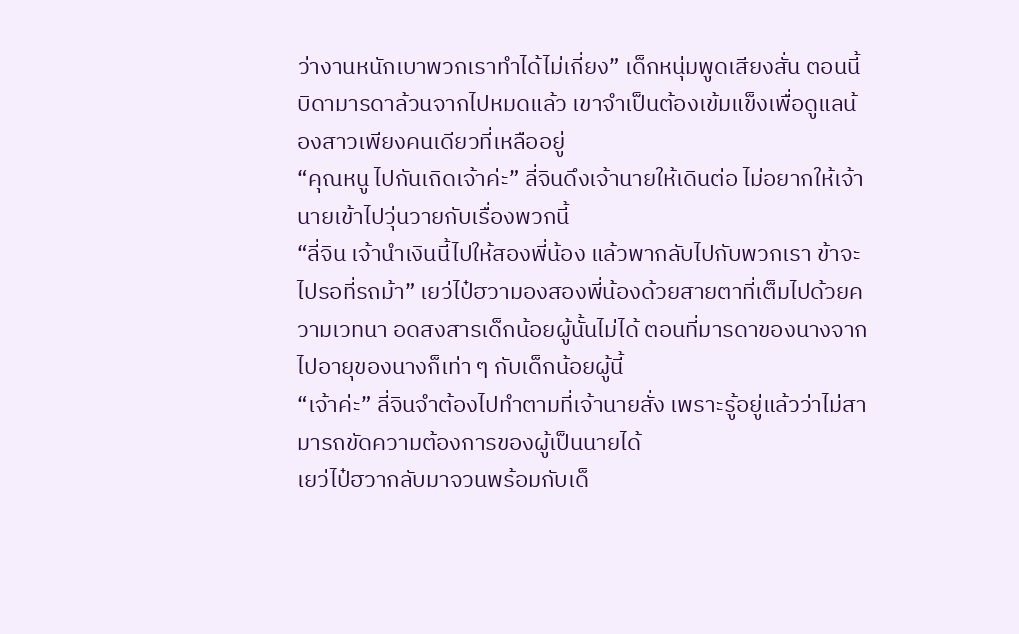ว่างานหนักเบาพวกเราทำได้ไม่เกี่ยง” เด็กหนุ่มพูดเสียงสั่น ตอนนี้บิดามารดาล้วนจากไปหมดแล้ว เขาจำเป็นต้องเข้มแข็งเพื่อดูแลน้องสาวเพียงคนเดียวที่เหลืออยู่
“คุณหนู ไปกันเถิดเจ้าค่ะ” ลี่จินดึงเจ้านายให้เดินต่อ ไม่อยากให้เจ้านายเข้าไปวุ่นวายกับเรื่องพวกนี้
“ลี่จิน เจ้านำเงินนี้ไปให้สองพี่น้อง แล้วพากลับไปกับพวกเรา ข้าจะไปรอที่รถม้า” เยว่ไป๋ฮวามองสองพี่น้องด้วยสายตาที่เต็มไปด้วยความเวทนา อดสงสารเด็กน้อยผู้นั้นไม่ได้ ตอนที่มารดาของนางจากไปอายุของนางก็เท่า ๆ กับเด็กน้อยผู้นี้
“เจ้าค่ะ” ลี่จินจำต้องไปทำตามที่เจ้านายสั่ง เพราะรู้อยู่แล้วว่าไม่สามารถขัดความต้องการของผู้เป็นนายได้
เยว่ไป๋ฮวากลับมาจวนพร้อมกับเด็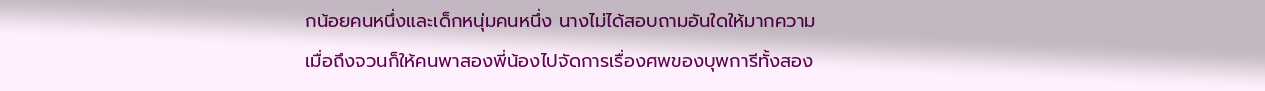กน้อยคนหนึ่งและเด็กหนุ่มคนหนึ่ง นางไม่ได้สอบถามอันใดให้มากความ เมื่อถึงจวนก็ให้คนพาสองพี่น้องไปจัดการเรื่องศพของบุพการีทั้งสอง